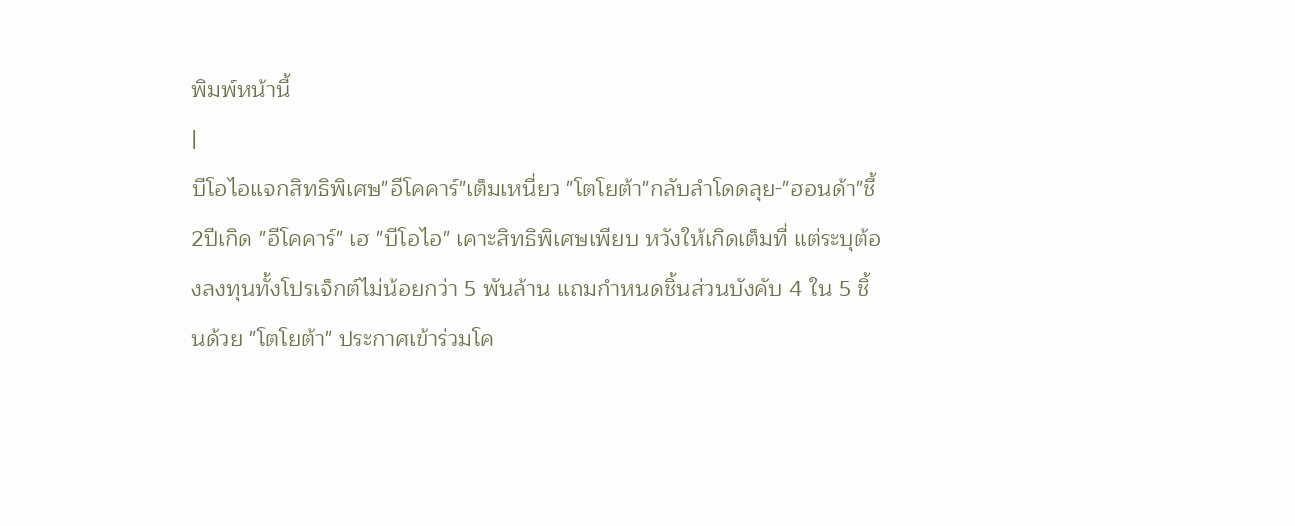พิมพ์หน้านี้
|
บีโอไอแจกสิทธิพิเศษ"อีโคคาร์"เต็มเหนี่ยว "โตโยต้า"กลับลำโดดลุย-"ฮอนด้า"ชี้2ปีเกิด "อีโคคาร์" เฮ "บีโอไอ" เคาะสิทธิพิเศษเพียบ หวังให้เกิดเต็มที่ แต่ระบุต้องลงทุนทั้งโปรเจ็กต์ไม่น้อยกว่า 5 พันล้าน แถมกำหนดชิ้นส่วนบังคับ 4 ใน 5 ชิ้นด้วย "โตโยต้า" ประกาศเข้าร่วมโค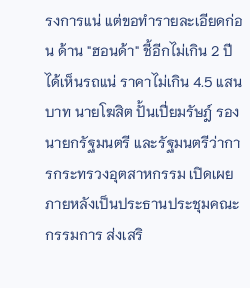รงการแน่ แต่ขอทำรายละเอียดก่อน ด้าน "ฮอนด้า" ชี้อีกไม่เกิน 2 ปีได้เห็นรถแน่ ราคาไม่เกิน 4.5 แสนบาท นายโฆสิต ปั้นเปี่ยมรัษฎ์ รองนายกรัฐมนตรี และรัฐมนตรีว่าการกระทรวงอุตสาหกรรม เปิดเผยภายหลังเป็นประธานประชุมคณะกรรมการ ส่งเสริ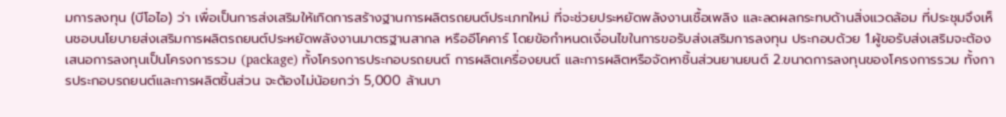มการลงทุน (บีโอไอ) ว่า เพื่อเป็นการส่งเสริมให้เกิดการสร้างฐานการผลิตรถยนต์ประเภทใหม่ ที่จะช่วยประหยัดพลังงานเชื้อเพลิง และลดผลกระทบด้านสิ่งแวดล้อม ที่ประชุมจึงเห็นชอบนโยบายส่งเสริมการผลิตรถยนต์ประหยัดพลังงานมาตรฐานสากล หรืออีโคคาร์ โดยข้อกำหนดเงื่อนไขในการขอรับส่งเสริมการลงทุน ประกอบด้วย 1.ผู้ขอรับส่งเสริมจะต้องเสนอการลงทุนเป็นโครงการรวม (package) ทั้งโครงการประกอบรถยนต์ การผลิตเครื่องยนต์ และการผลิตหรือจัดหาชิ้นส่วนยานยนต์ 2.ขนาดการลงทุนของโครงการรวม ทั้งการประกอบรถยนต์และการผลิตชิ้นส่วน จะต้องไม่น้อยกว่า 5,000 ล้านบา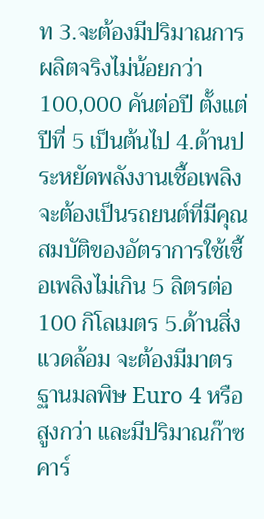ท 3.จะต้องมีปริมาณการผลิตจริงไม่น้อยกว่า 100,000 คันต่อปี ตั้งแต่ปีที่ 5 เป็นต้นไป 4.ด้านประหยัดพลังงานเชื้อเพลิง จะต้องเป็นรถยนต์ที่มีคุณสมบัติของอัตราการใช้เชื้อเพลิงไม่เกิน 5 ลิตรต่อ 100 กิโลเมตร 5.ด้านสิ่งแวดล้อม จะต้องมีมาตรฐานมลพิษ Euro 4 หรือสูงกว่า และมีปริมาณก๊าซคาร์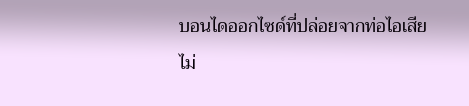บอนไดออกไซด์ที่ปล่อยจากท่อไอเสียไม่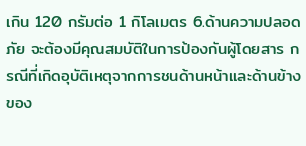เกิน 120 กรัมต่อ 1 กิโลเมตร 6.ด้านความปลอดภัย จะต้องมีคุณสมบัติในการป้องกันผู้โดยสาร กรณีที่เกิดอุบัติเหตุจากการชนด้านหน้าและด้านข้างของ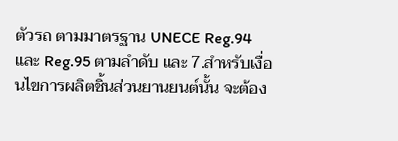ตัวรถ ตามมาตรฐาน UNECE Reg.94 และ Reg.95 ตามลำดับ และ 7.สำหรับเงื่อนไขการผลิตชิ้นส่วนยานยนต์นั้น จะต้อง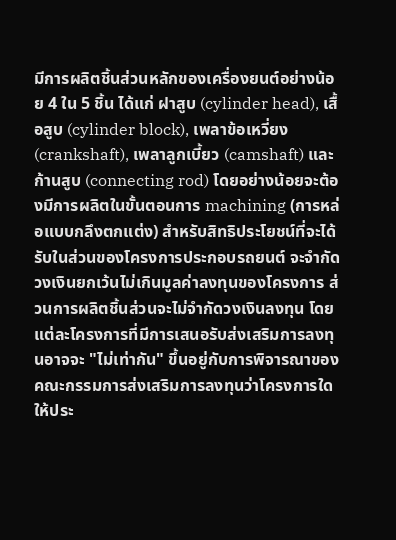มีการผลิตชิ้นส่วนหลักของเครื่องยนต์อย่างน้อย 4 ใน 5 ชิ้น ได้แก่ ฝาสูบ (cylinder head), เสื้อสูบ (cylinder block), เพลาข้อเหวี่ยง (crankshaft), เพลาลูกเบี้ยว (camshaft) และก้านสูบ (connecting rod) โดยอย่างน้อยจะต้องมีการผลิตในขั้นตอนการ machining (การหล่อแบบกลึงตกแต่ง) สำหรับสิทธิประโยชน์ที่จะได้รับในส่วนของโครงการประกอบรถยนต์ จะจำกัดวงเงินยกเว้นไม่เกินมูลค่าลงทุนของโครงการ ส่วนการผลิตชิ้นส่วนจะไม่จำกัดวงเงินลงทุน โดยแต่ละโครงการที่มีการเสนอรับส่งเสริมการลงทุนอาจจะ "ไม่เท่ากัน" ขึ้นอยู่กับการพิจารณาของคณะกรรมการส่งเสริมการลงทุนว่าโครงการใดให้ประ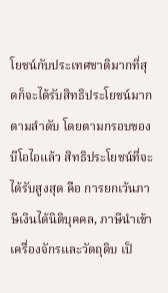โยชน์กับประเทศชาติมากที่สุดก็จะได้รับสิทธิประโยชน์มากตามลำดับ โดยตามกรอบของบีโอไอแล้ว สิทธิประโยชน์ที่จะได้รับสูงสุด คือ การยกเว้นภาษีเงินได้นิติบุคคล, ภาษีนำเข้าเครื่องจักรและวัตถุดิบ เป็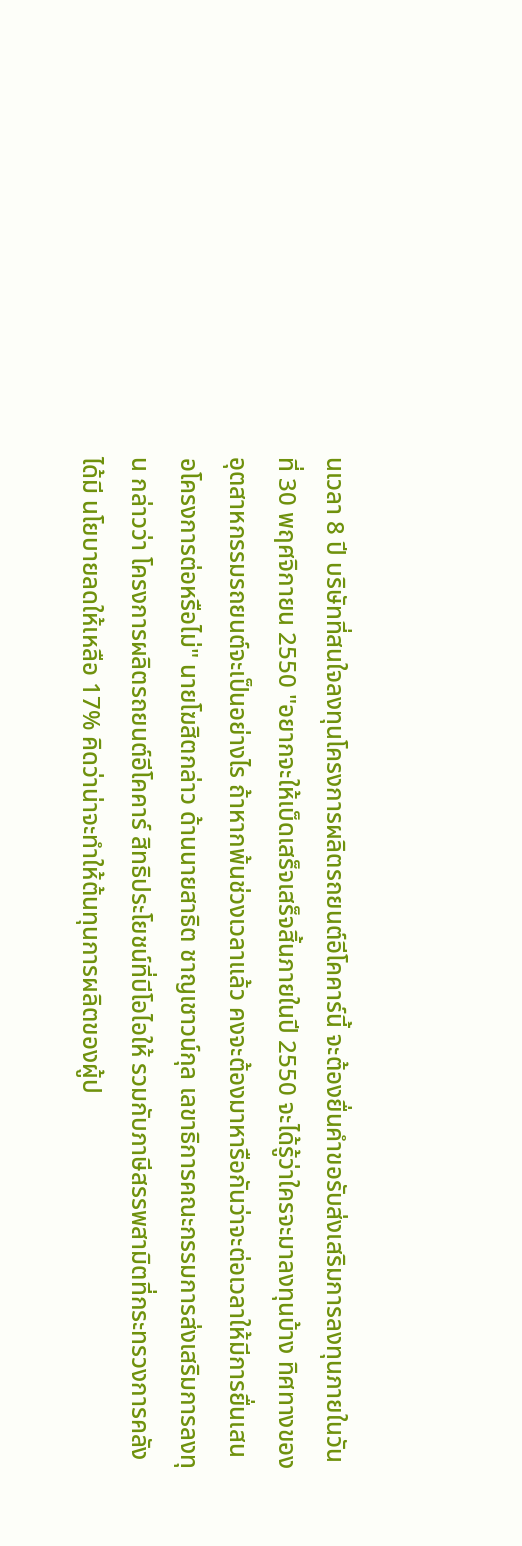นเวลา 8 ปี บริษัทที่สนใจลงทุนโครงการผลิตรถยนต์อีโคคาร์นี้ จะต้องยื่นคำขอรับส่งเสริมการลงทุนภายในวันที่ 30 พฤศจิกายน 2550 "อยากจะให้เบ็ดเสร็จเสร็จสิ้นภายในปี 2550 จะได้รู้ว่าใครจะมาลงทุนบ้าง ทิศทางของอุตสาหกรรมรถยนต์จะเป็นอย่างไร ถ้าหากพ้นช่วงเวลาแล้ว คงจะต้องมาหารือกันว่าจะต่อเวลาให้มีการยื่นเสนอโครงการต่อหรือไม่" นายโฆสิตกล่าว ด้านนายสาธิต ชาญเชาวน์กุล เลขาธิการคณะกรรมการส่งเสริมการลงทุน กล่าวว่า โครงการผลิตรถยนต์อีโคคาร์ สิทธิประโยชน์ที่บีโอไอให้ รวมกับภาษีสรรพสามิตที่กระทรวงการคลังได้มี นโยบายลดให้เหลือ 17% คิดว่าน่าจะทำให้ต้นทุนการผลิตของผู้ป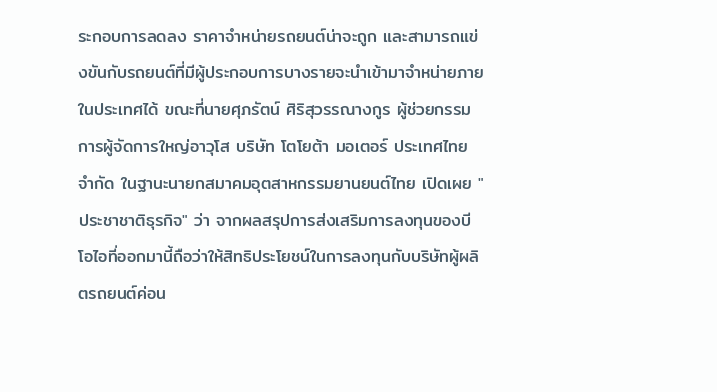ระกอบการลดลง ราคาจำหน่ายรถยนต์น่าจะถูก และสามารถแข่งขันกับรถยนต์ที่มีผู้ประกอบการบางรายจะนำเข้ามาจำหน่ายภายในประเทศได้ ขณะที่นายศุภรัตน์ ศิริสุวรรณางกูร ผู้ช่วยกรรมการผู้จัดการใหญ่อาวุโส บริษัท โตโยต้า มอเตอร์ ประเทศไทย จำกัด ในฐานะนายกสมาคมอุตสาหกรรมยานยนต์ไทย เปิดเผย "ประชาชาติธุรกิจ" ว่า จากผลสรุปการส่งเสริมการลงทุนของบีโอไอที่ออกมานี้ถือว่าให้สิทธิประโยชน์ในการลงทุนกับบริษัทผู้ผลิตรถยนต์ค่อน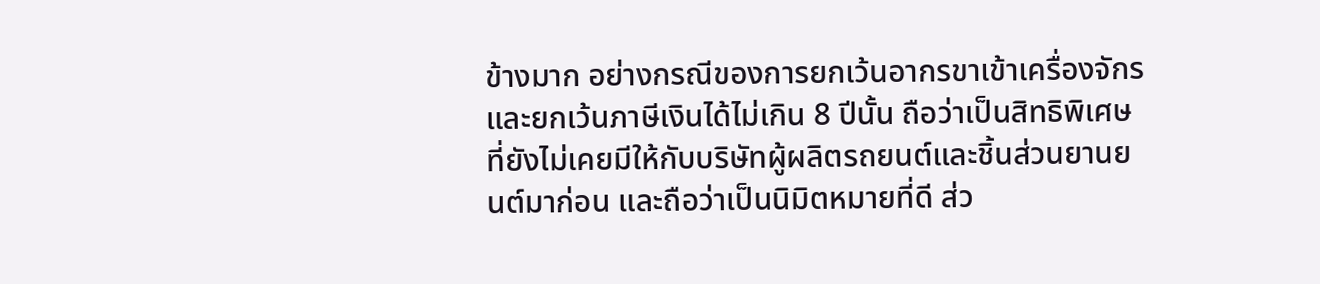ข้างมาก อย่างกรณีของการยกเว้นอากรขาเข้าเครื่องจักรและยกเว้นภาษีเงินได้ไม่เกิน 8 ปีนั้น ถือว่าเป็นสิทธิพิเศษที่ยังไม่เคยมีให้กับบริษัทผู้ผลิตรถยนต์และชิ้นส่วนยานยนต์มาก่อน และถือว่าเป็นนิมิตหมายที่ดี ส่ว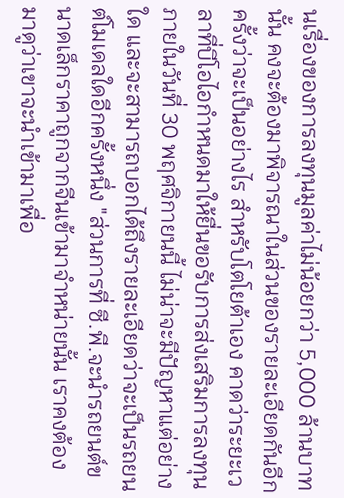นเรื่องของการลงทุนมูลค่าไม่น้อยกว่า 5,000 ล้านบาทนั้น คงจะต้องมาพิจารณาในส่วนของรายละเอียดกันอีกครั้งว่าจะเป็นอย่างไร สำหรับโตโยต้าเอง คาดว่าระยะเวลาที่บีโอไอกำหนดมาให้ยื่นขอรับการส่งเสริมการลงทุนภายในวันที่ 30 พฤศจิกายนนี้ ไม่น่าจะมีปัญหาแต่อย่างใด และจะสามารถบอกได้ถึงรายละเอียดว่าจะเป็นรถยนต์โมเดลใดอีกครั้งหนึ่ง "ส่วนการที่ ซี.พี.จะนำรถยนต์ขนาดเล็กราคาถูกจากจีนเข้ามาจำหน่ายนั้น เราคงต้องมาดูว่าเขาจะนำเข้ามาเพื่อ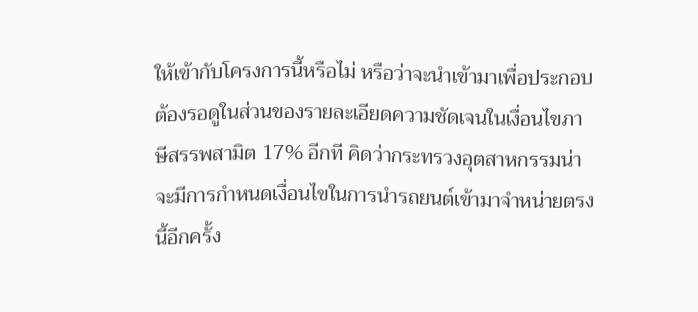ให้เข้ากับโครงการนี้หรือไม่ หรือว่าจะนำเข้ามาเพื่อประกอบต้องรอดูในส่วนของรายละเอียดความชัดเจนในเงื่อนไขภาษีสรรพสามิต 17% อีกที คิดว่ากระทรวงอุตสาหกรรมน่าจะมีการกำหนดเงื่อนไขในการนำรถยนต์เข้ามาจำหน่ายตรงนี้อีกครั้ง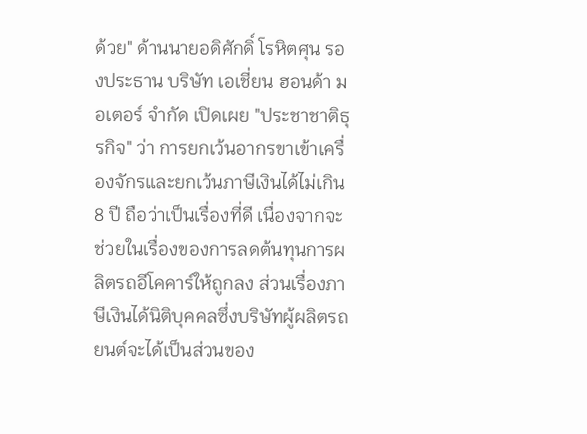ด้วย" ด้านนายอดิศักดิ์ โรหิตศุน รองประธาน บริษัท เอเชี่ยน ฮอนด้า มอเตอร์ จำกัด เปิดเผย "ประชาชาติธุรกิจ" ว่า การยกเว้นอากรขาเข้าเครื่องจักรและยกเว้นภาษีเงินได้ไม่เกิน 8 ปี ถือว่าเป็นเรื่องที่ดี เนื่องจากจะช่วยในเรื่องของการลดต้นทุนการผลิตรถอีโคคาร์ให้ถูกลง ส่วนเรื่องภาษีเงินได้นิติบุคคลซึ่งบริษัทผู้ผลิตรถยนต์จะได้เป็นส่วนของ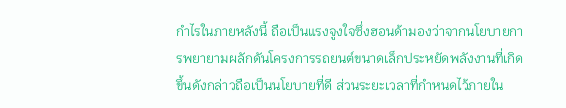กำไรในภายหลังนี้ ถือเป็นแรงจูงใจซึ่งฮอนด้ามองว่าจากนโยบายการพยายามผลักดันโครงการรถยนต์ขนาดเล็กประหยัดพลังงานที่เกิดขึ้นดังกล่าวถือเป็นนโยบายที่ดี ส่วนระยะเวลาที่กำหนดไว้ภายใน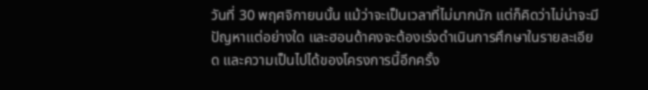วันที่ 30 พฤศจิกายนนั้น แม้ว่าจะเป็นเวลาที่ไม่มากนัก แต่ก็คิดว่าไม่น่าจะมีปัญหาแต่อย่างใด และฮอนด้าคงจะต้องเร่งดำเนินการศึกษาในรายละเอียด และความเป็นไปได้ของโครงการนี้อีกครั้ง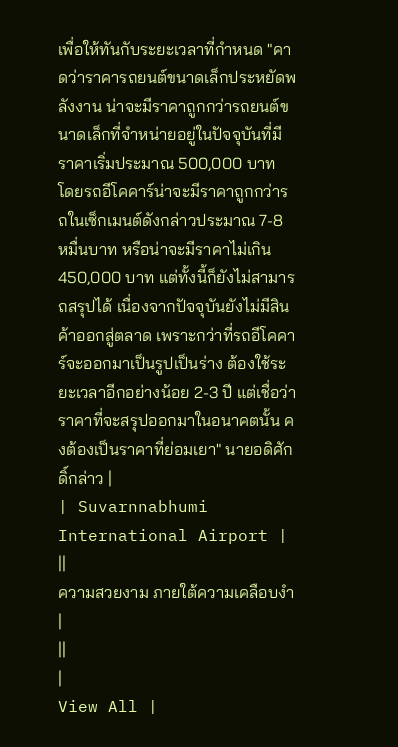เพื่อให้ทันกับระยะเวลาที่กำหนด "คาดว่าราคารถยนต์ขนาดเล็กประหยัดพลังงาน น่าจะมีราคาถูกกว่ารถยนต์ขนาดเล็กที่จำหน่ายอยู่ในปัจจุบันที่มีราคาเริ่มประมาณ 500,000 บาท โดยรถอีโคคาร์น่าจะมีราคาถูกกว่ารถในเซ็กเมนต์ดังกล่าวประมาณ 7-8 หมื่นบาท หรือน่าจะมีราคาไม่เกิน 450,000 บาท แต่ทั้งนี้ก็ยังไม่สามารถสรุปได้ เนื่องจากปัจจุบันยังไม่มีสินค้าออกสู่ตลาด เพราะกว่าที่รถอีโคคาร์จะออกมาเป็นรูปเป็นร่าง ต้องใช้ระยะเวลาอีกอย่างน้อย 2-3 ปี แต่เชื่อว่าราคาที่จะสรุปออกมาในอนาคตนั้น คงต้องเป็นราคาที่ย่อมเยา" นายอดิศักดิ์กล่าว |
| Suvarnnabhumi International Airport | ||
ความสวยงาม ภายใต้ความเคลือบงำ |
||
|
View All |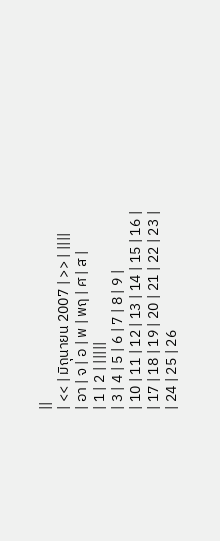||
| << | มิถุนายน 2007 | >> | ||||
| อา | จ | อ | พ | พฤ | ศ | ส |
| 1 | 2 | |||||
| 3 | 4 | 5 | 6 | 7 | 8 | 9 |
| 10 | 11 | 12 | 13 | 14 | 15 | 16 |
| 17 | 18 | 19 | 20 | 21 | 22 | 23 |
| 24 | 25 | 26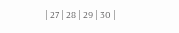| 27 | 28 | 29 | 30 |